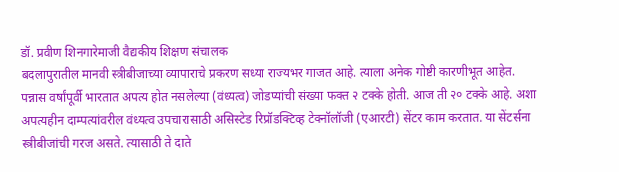डॉ. प्रवीण शिनगारेमाजी वैद्यकीय शिक्षण संचालक
बदलापुरातील मानवी स्त्रीबीजाच्या व्यापाराचे प्रकरण सध्या राज्यभर गाजत आहे. त्याला अनेक गोष्टी कारणीभूत आहेत. पन्नास वर्षांपूर्वी भारतात अपत्य होत नसलेल्या (वंध्यत्व) जोडप्यांची संख्या फक्त २ टक्के होती. आज ती २० टक्के आहे. अशा अपत्यहीन दाम्पत्यांवरील वंध्यत्व उपचारासाठी असिस्टेड रिप्रॉडक्टिव्ह टेक्नॉलॉजी (एआरटी) सेंटर काम करतात. या सेंटर्सना स्त्रीबीजांची गरज असते. त्यासाठी ते दाते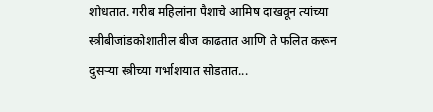शोधतात. गरीब महिलांना पैशाचे आमिष दाखवून त्यांच्या स्त्रीबीजांडकोशातील बीज काढतात आणि ते फलित करून दुसऱ्या स्त्रीच्या गर्भाशयात सोडतात...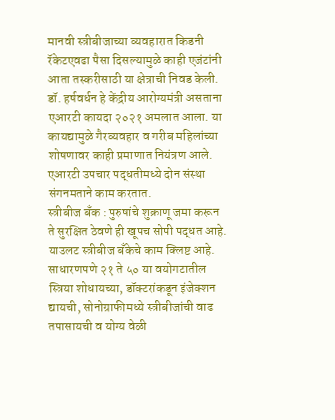मानवी स्त्रीबीजाच्या व्यवहारात किडनी रॅकेटएवढा पैसा दिसल्यामुळे काही एजंटांनी आता तस्करीसाठी या क्षेत्राची निवड केली. डॉ. हर्षवर्धन हे केंद्रीय आरोग्यमंत्री असताना एआरटी कायदा २०२१ अमलात आला. या कायद्यामुळे गैरव्यवहार व गरीब महिलांच्या शोषणावर काही प्रमाणात नियंत्रण आले. एआरटी उपचार पद्धतीमध्ये दोन संस्था संगनमताने काम करतात.
स्त्रीबीज बँक : पुरुषांचे शुक्राणू जमा करून ते सुरक्षित ठेवणे ही खूपच सोपी पद्धत आहे. याउलट स्त्रीबीज बँकेचे काम क्लिष्ट आहे. साधारणपणे २१ ते ५० या वयोगटातील स्त्रिया शोधायच्या, डॉक्टरांकडून इंजेक्शन द्यायची, सोनोग्राफीमध्ये स्त्रीबीजांची वाढ तपासायची व योग्य वेळी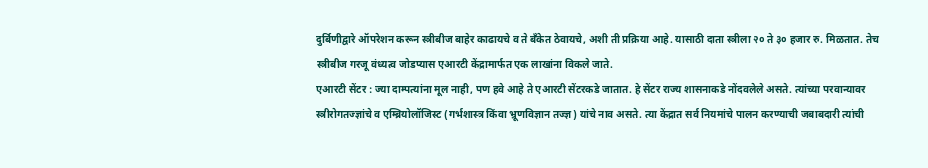दुर्बिणीद्वारे ऑपरेशन करून स्त्रीबीज बाहेर काढायचे व ते बँकेत ठेवायचे, अशी ती प्रक्रिया आहे. यासाठी दाता स्त्रीला २० ते ३० हजार रु. मिळतात. तेच स्त्रीबीज गरजू वंध्यत्व जोडप्यास एआरटी केंद्रामार्फत एक लाखांना विकले जाते.
एआरटी सेंटर : ज्या दाम्पत्यांना मूल नाही, पण हवे आहे ते एआरटी सेंटरकडे जातात. हे सेंटर राज्य शासनाकडे नोंदवलेले असते. त्यांच्या परवान्यावर स्त्रीरोगतज्ज्ञांचे व एम्ब्रियोलॉजिस्ट (गर्भशास्त्र किंवा भ्रूणविज्ञान तज्ज्ञ) यांचे नाव असते. त्या केंद्रात सर्व नियमांचे पालन करण्याची जबाबदारी त्यांची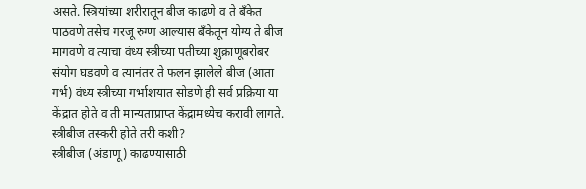असते. स्त्रियांच्या शरीरातून बीज काढणे व ते बँकेत पाठवणे तसेच गरजू रुग्ण आल्यास बँकेतून योग्य ते बीज मागवणे व त्याचा वंध्य स्त्रीच्या पतीच्या शुक्राणूबरोबर संयोग घडवणे व त्यानंतर ते फलन झालेले बीज (आता गर्भ) वंध्य स्त्रीच्या गर्भाशयात सोडणे ही सर्व प्रक्रिया या केंद्रात होते व ती मान्यताप्राप्त केंद्रामध्येच करावी लागते.
स्त्रीबीज तस्करी होते तरी कशी?
स्त्रीबीज (अंडाणू) काढण्यासाठी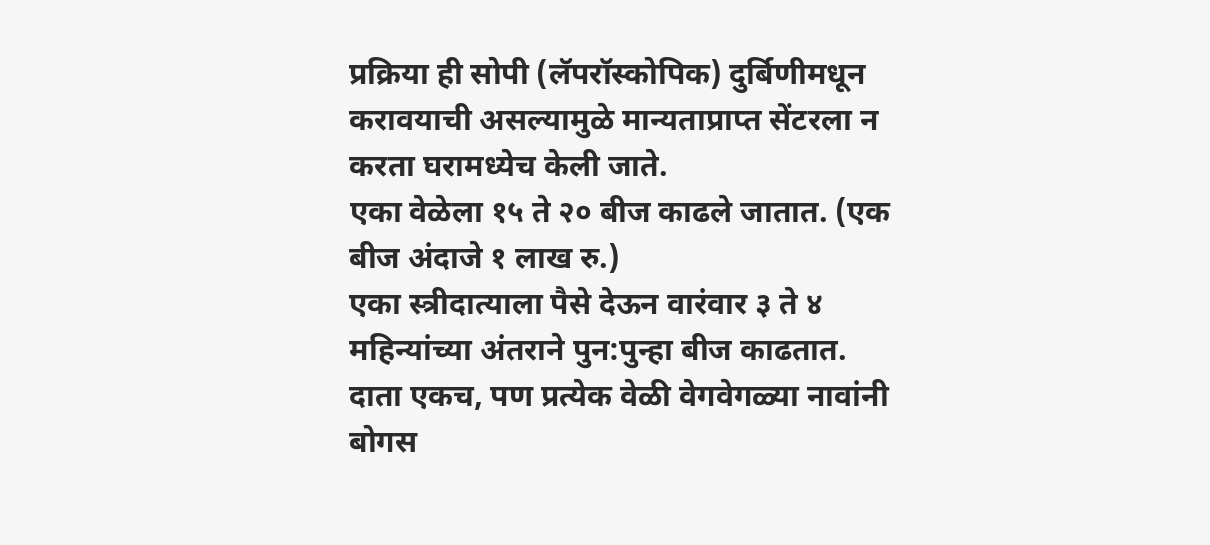प्रक्रिया ही सोपी (लॅपरॉस्कोपिक) दुर्बिणीमधून करावयाची असल्यामुळे मान्यताप्राप्त सेंटरला न करता घरामध्येच केली जाते.
एका वेळेला १५ ते २० बीज काढले जातात. (एक बीज अंदाजे १ लाख रु.)
एका स्त्रीदात्याला पैसे देऊन वारंवार ३ ते ४ महिन्यांच्या अंतराने पुन:पुन्हा बीज काढतात.
दाता एकच, पण प्रत्येक वेळी वेगवेगळ्या नावांनी बोगस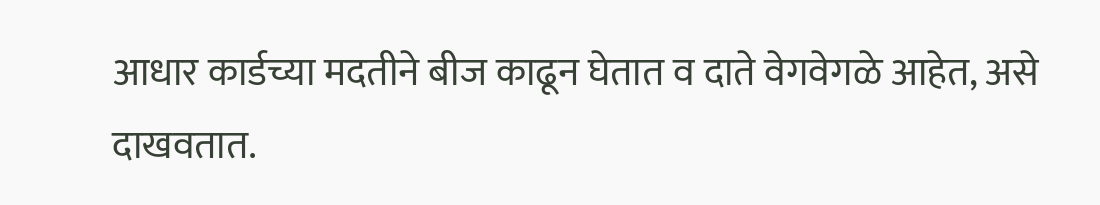आधार कार्डच्या मदतीने बीज काढून घेतात व दाते वेगवेगळे आहेत, असे दाखवतात.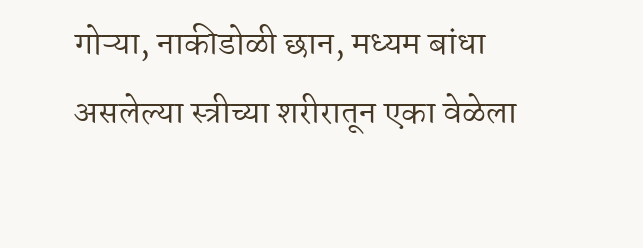गोऱ्या, नाकीडोळी छान, मध्यम बांधा असलेल्या स्त्रीच्या शरीरातून एका वेळेला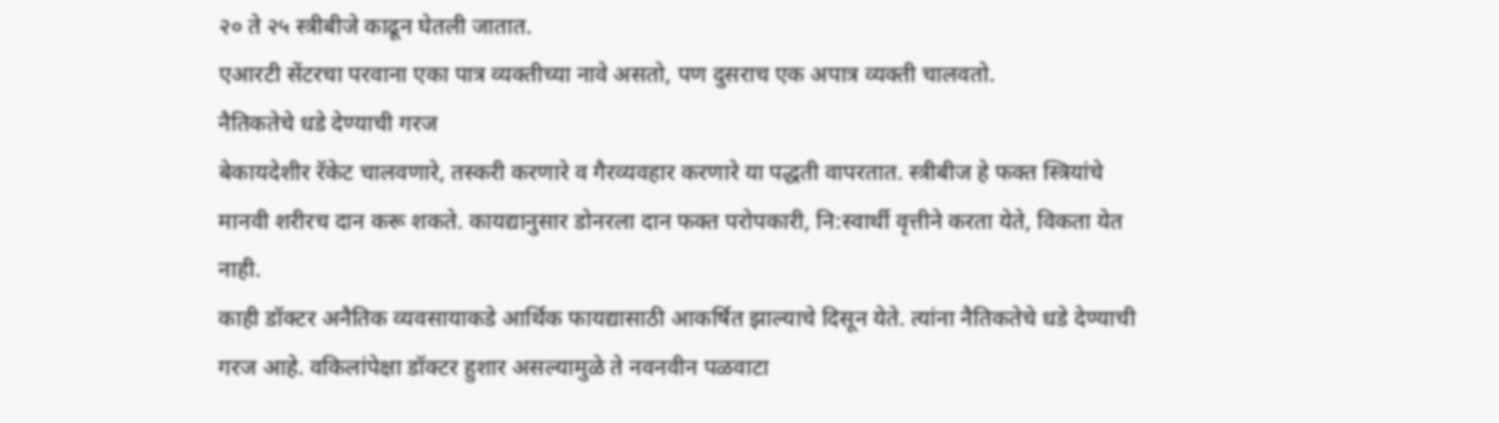२० ते २५ स्त्रीबीजे काढून घेतली जातात.
एआरटी सेंटरचा परवाना एका पात्र व्यक्तीच्या नावे असतो, पण दुसराच एक अपात्र व्यक्ती चालवतो.
नैतिकतेचे धडे देण्याची गरज
बेकायदेशीर रॅकेट चालवणारे, तस्करी करणारे व गैरव्यवहार करणारे या पद्धती वापरतात. स्त्रीबीज हे फक्त स्त्रियांचे मानवी शरीरच दान करू शकते. कायद्यानुसार डोनरला दान फक्त परोपकारी, नि:स्वार्थी वृत्तीने करता येते, विकता येत नाही.
काही डॉक्टर अनैतिक व्यवसायाकडे आर्थिक फायद्यासाठी आकर्षित झाल्याचे दिसून येते. त्यांना नैतिकतेचे धडे देण्याची गरज आहे. वकिलांपेक्षा डॉक्टर हुशार असल्यामुळे ते नवनवीन पळवाटा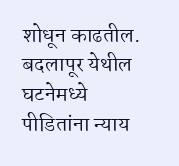शोधून काढतील. बदलापूर येथील घटनेमध्ये पीडितांना न्याय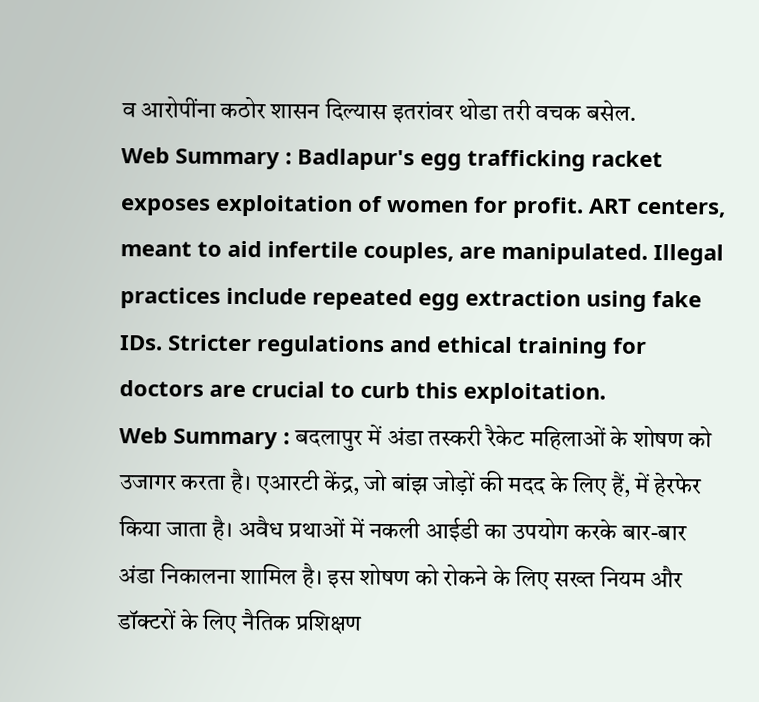व आरोपींना कठोर शासन दिल्यास इतरांवर थोडा तरी वचक बसेल.
Web Summary : Badlapur's egg trafficking racket exposes exploitation of women for profit. ART centers, meant to aid infertile couples, are manipulated. Illegal practices include repeated egg extraction using fake IDs. Stricter regulations and ethical training for doctors are crucial to curb this exploitation.
Web Summary : बदलापुर में अंडा तस्करी रैकेट महिलाओं के शोषण को उजागर करता है। एआरटी केंद्र, जो बांझ जोड़ों की मदद के लिए हैं, में हेरफेर किया जाता है। अवैध प्रथाओं में नकली आईडी का उपयोग करके बार-बार अंडा निकालना शामिल है। इस शोषण को रोकने के लिए सख्त नियम और डॉक्टरों के लिए नैतिक प्रशिक्षण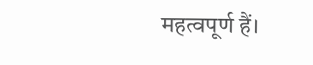महत्वपूर्ण हैं।